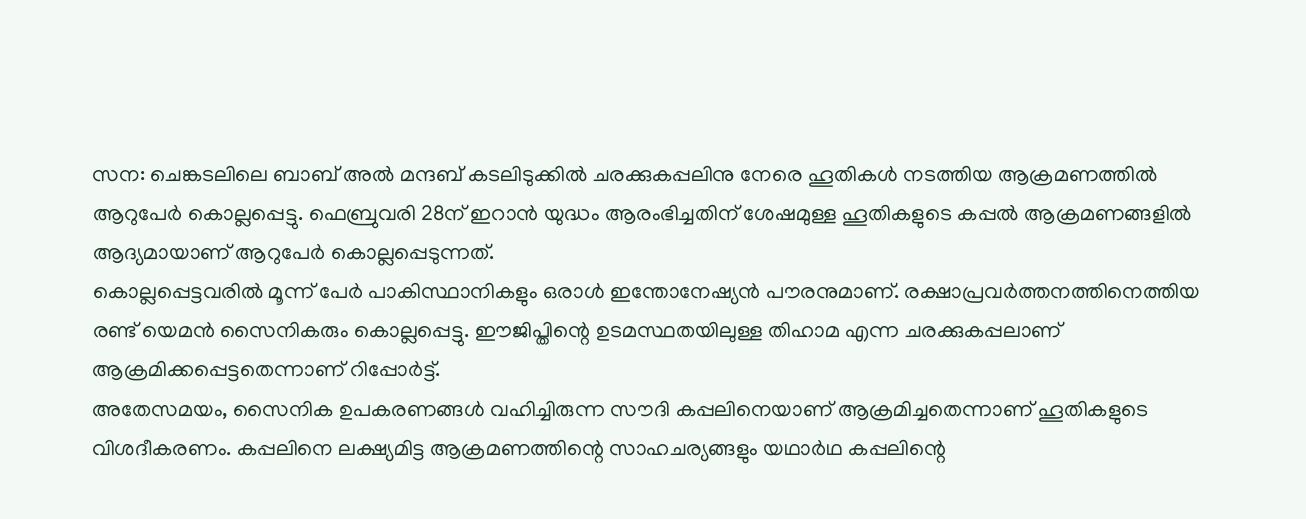സന: ചെങ്കടലിലെ ബാബ് അൽ മന്ദബ് കടലിടുക്കിൽ ചരക്കുകപ്പലിനു നേരെ ഹൂതികൾ നടത്തിയ ആക്രമണത്തിൽ ആറുപേർ കൊല്ലപ്പെട്ടു. ഫെബ്രുവരി 28ന് ഇറാൻ യുദ്ധം ആരംഭിച്ചതിന് ശേഷമുള്ള ഹൂതികളുടെ കപ്പൽ ആക്രമണങ്ങളിൽ ആദ്യമായാണ് ആറുപേർ കൊല്ലപ്പെടുന്നത്.
കൊല്ലപ്പെട്ടവരിൽ മൂന്ന് പേർ പാകിസ്ഥാനികളും ഒരാൾ ഇന്തോനേഷ്യൻ പൗരനുമാണ്. രക്ഷാപ്രവർത്തനത്തിനെത്തിയ രണ്ട് യെമൻ സൈനികരും കൊല്ലപ്പെട്ടു. ഈജിപ്തിന്റെ ഉടമസ്ഥതയിലുള്ള തിഹാമ എന്ന ചരക്കുകപ്പലാണ് ആക്രമിക്കപ്പെട്ടതെന്നാണ് റിപ്പോർട്ട്.
അതേസമയം, സൈനിക ഉപകരണങ്ങൾ വഹിച്ചിരുന്ന സൗദി കപ്പലിനെയാണ് ആക്രമിച്ചതെന്നാണ് ഹൂതികളുടെ വിശദീകരണം. കപ്പലിനെ ലക്ഷ്യമിട്ട ആക്രമണത്തിന്റെ സാഹചര്യങ്ങളും യഥാർഥ കപ്പലിന്റെ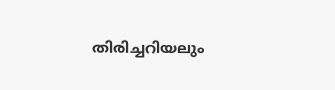തിരിച്ചറിയലും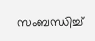സംബന്ധിച്ച്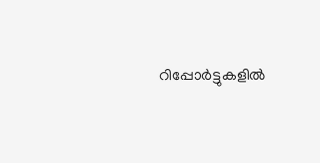റിപ്പോർട്ടുകളിൽ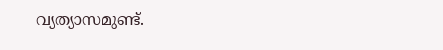വ്യത്യാസമുണ്ട്.